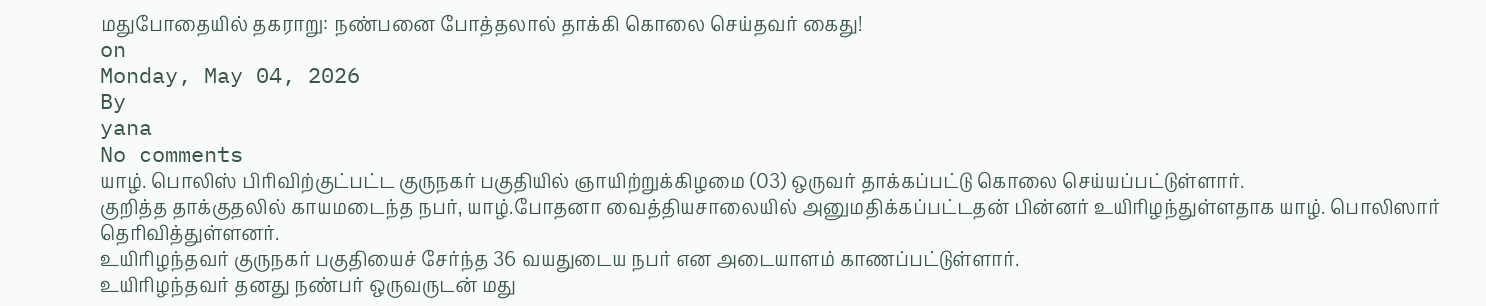மதுபோதையில் தகராறு: நண்பனை போத்தலால் தாக்கி கொலை செய்தவர் கைது!
on
Monday, May 04, 2026
By
yana
No comments
யாழ். பொலிஸ் பிரிவிற்குட்பட்ட குருநகர் பகுதியில் ஞாயிற்றுக்கிழமை (03) ஒருவர் தாக்கப்பட்டு கொலை செய்யப்பட்டுள்ளார்.
குறித்த தாக்குதலில் காயமடைந்த நபர், யாழ்.போதனா வைத்தியசாலையில் அனுமதிக்கப்பட்டதன் பின்னர் உயிரிழந்துள்ளதாக யாழ். பொலிஸார் தெரிவித்துள்ளனர்.
உயிரிழந்தவர் குருநகர் பகுதியைச் சேர்ந்த 36 வயதுடைய நபர் என அடையாளம் காணப்பட்டுள்ளார்.
உயிரிழந்தவர் தனது நண்பர் ஒருவருடன் மது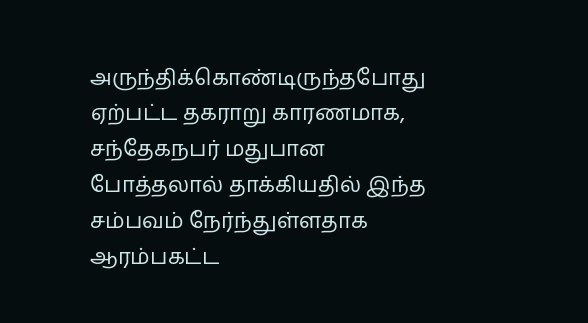அருந்திக்கொண்டிருந்தபோது ஏற்பட்ட தகராறு காரணமாக, சந்தேகநபர் மதுபான போத்தலால் தாக்கியதில் இந்த சம்பவம் நேர்ந்துள்ளதாக ஆரம்பகட்ட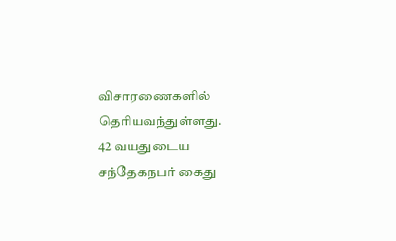விசாரணைகளில் தெரியவந்துள்ளது.
42 வயதுடைய சந்தேகநபர் கைது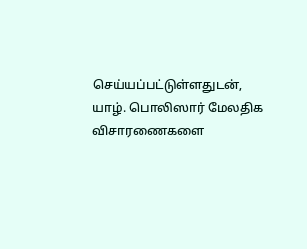செய்யப்பட்டுள்ளதுடன், யாழ். பொலிஸார் மேலதிக விசாரணைகளை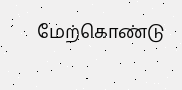மேற்கொண்டு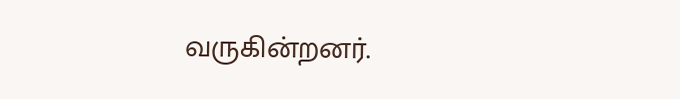வருகின்றனர்.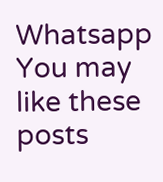Whatsapp
You may like these posts